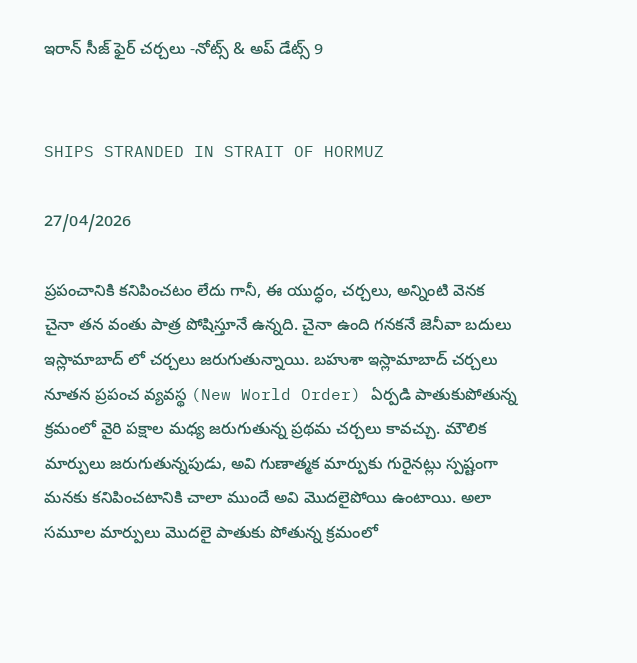ఇరాన్ సీజ్ ఫైర్ చర్చలు -నోట్స్ & అప్ డేట్స్ 9


SHIPS STRANDED IN STRAIT OF HORMUZ

27/04/2026

ప్రపంచానికి కనిపించటం లేదు గానీ, ఈ యుద్ధం, చర్చలు, అన్నింటి వెనక చైనా తన వంతు పాత్ర పోషిస్తూనే ఉన్నది. చైనా ఉంది గనకనే జెనీవా బదులు ఇస్లామాబాద్ లో చర్చలు జరుగుతున్నాయి. బహుశా ఇస్లామాబాద్ చర్చలు నూతన ప్రపంచ వ్యవస్థ (New World Order) ఏర్పడి పాతుకుపోతున్న క్రమంలో వైరి పక్షాల మధ్య జరుగుతున్న ప్రథమ చర్చలు కావచ్చు. మౌలిక మార్పులు జరుగుతున్నపుడు, అవి గుణాత్మక మార్పుకు గురైనట్లు స్పష్టంగా మనకు కనిపించటానికి చాలా ముందే అవి మొదలైపోయి ఉంటాయి. అలా సమూల మార్పులు మొదలై పాతుకు పోతున్న క్రమంలో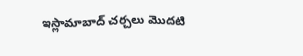ఇస్లామాబాద్ చర్చలు మొదటి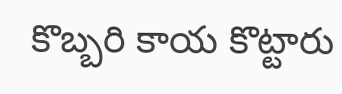కొబ్బరి కాయ కొట్టారు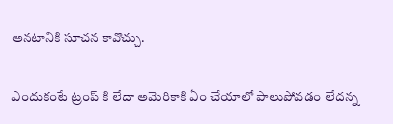అనటానికి సూచన కావొచ్చు.

ఎందుకంటే ట్రంప్ కి లేదా అమెరికాకి ఏం చేయాలో పాలుపోవడం లేదన్న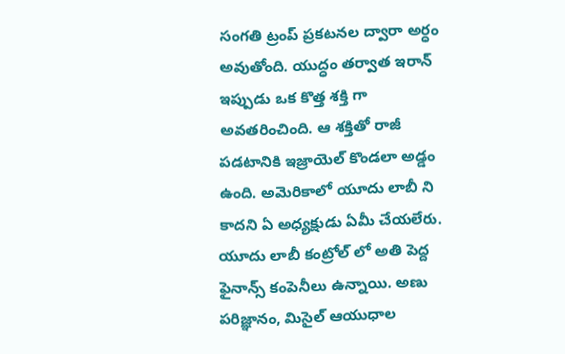సంగతి ట్రంప్ ప్రకటనల ద్వారా అర్ధం అవుతోంది. యుద్ధం తర్వాత ఇరాన్ ఇప్పుడు ఒక కొత్త శక్తి గా అవతరించింది. ఆ శక్తితో రాజీ పడటానికి ఇజ్రాయెల్ కొండలా అడ్డం ఉంది. అమెరికాలో యూదు లాబీ ని కాదని ఏ అధ్యక్షుడు ఏమీ చేయలేరు. యూదు లాబీ కంట్రోల్ లో అతి పెద్ద ఫైనాన్స్ కంపెనీలు ఉన్నాయి. అణు పరిజ్ఞానం, మిసైల్ ఆయుధాల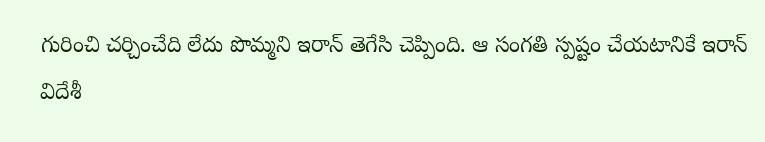గురించి చర్చించేది లేదు పొమ్మని ఇరాన్ తెగేసి చెప్పింది. ఆ సంగతి స్పష్టం చేయటానికే ఇరాన్ విదేశీ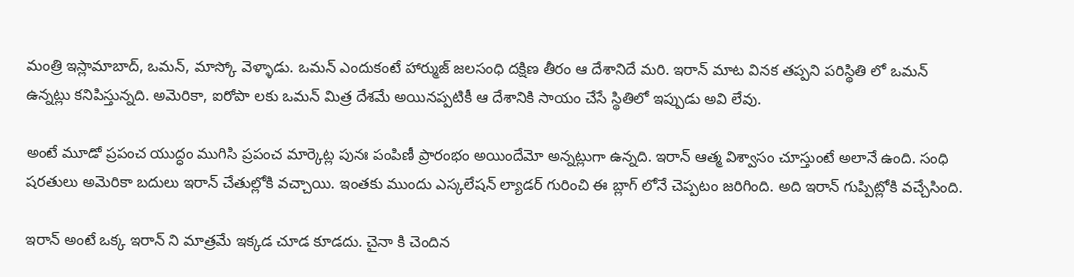మంత్రి ఇస్లామాబాద్, ఒమన్, మాస్కో వెళ్ళాడు. ఒమన్ ఎందుకంటే హార్ముజ్ జలసంధి దక్షిణ తీరం ఆ దేశానిదే మరి. ఇరాన్ మాట వినక తప్పని పరిస్థితి లో ఒమన్ ఉన్నట్లు కనిపిస్తున్నది. అమెరికా, ఐరోపా లకు ఒమన్ మిత్ర దేశమే అయినప్పటికీ ఆ దేశానికి సాయం చేసే స్థితిలో ఇప్పుడు అవి లేవు.

అంటే మూడో ప్రపంచ యుద్ధం ముగిసి ప్రపంచ మార్కెట్ల పునః పంపిణీ ప్రారంభం అయిందేమో అన్నట్లుగా ఉన్నది. ఇరాన్ ఆత్మ విశ్వాసం చూస్తుంటే అలానే ఉంది. సంధి షరతులు అమెరికా బదులు ఇరాన్ చేతుల్లోకి వచ్చాయి. ఇంతకు ముందు ఎస్కలేషన్ ల్యాడర్ గురించి ఈ బ్లాగ్ లోనే చెప్పటం జరిగింది. అది ఇరాన్ గుప్పిట్లోకి వచ్చేసింది.

ఇరాన్ అంటే ఒక్క ఇరాన్ ని మాత్రమే ఇక్కడ చూడ కూడదు. చైనా కి చెందిన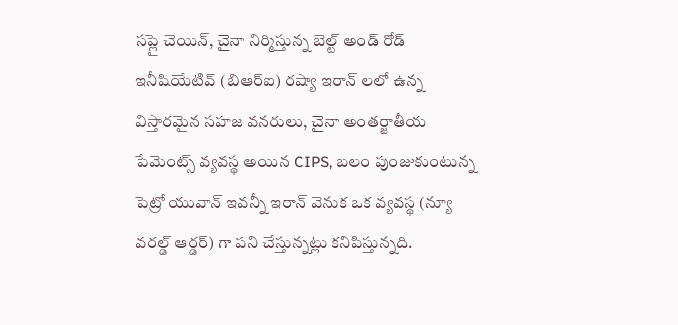సప్లై చెయిన్, చైనా నిర్మిస్తున్న బెల్ట్ అండ్ రోడ్ ఇనీషియేటివ్ (బిఆర్ఐ) రష్యా ఇరాన్ లలో ఉన్న విస్తారమైన సహజ వనరులు, చైనా అంతర్జాతీయ పేమెంట్స్ వ్యవస్థ అయిన CIPS, బలం పుంజుకుంటున్న పెట్రో యువాన్ ఇవన్నీ ఇరాన్ వెనుక ఒక వ్యవస్థ (న్యూ వరల్డ్ ఆర్డర్) గా పని చేస్తున్నట్లు కనిపిస్తున్నది.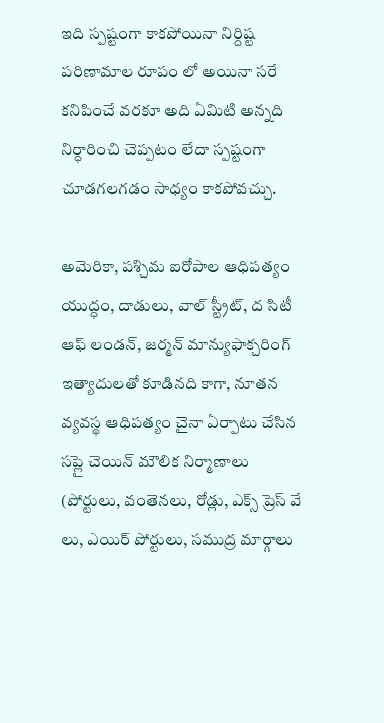ఇది స్పష్టంగా కాకపోయినా నిర్దిష్ట పరిణామాల రూపం లో అయినా సరే కనిపించే వరకూ అది ఏమిటి అన్నది నిర్ధారించి చెప్పటం లేదా స్పష్టంగా చూడగలగడం సాధ్యం కాకపోవచ్చు.

అమెరికా, పశ్చిమ ఐరోపాల ఆధిపత్యం యుద్ధం, దాడులు, వాల్ స్ట్రీట్, ద సిటీ ఆఫ్ లండన్, జర్మన్ మాన్యుఫాక్చరింగ్ ఇత్యాదులతో కూడినది కాగా, నూతన వ్యవస్థ ఆధిపత్యం చైనా ఏర్పాటు చేసిన సప్లై చెయిన్ మౌలిక నిర్మాణాలు (పోర్టులు, వంతెనలు, రోడ్లు, ఎక్స్ ప్రెస్ వే లు, ఎయిర్ పోర్టులు, సముద్ర మార్గాలు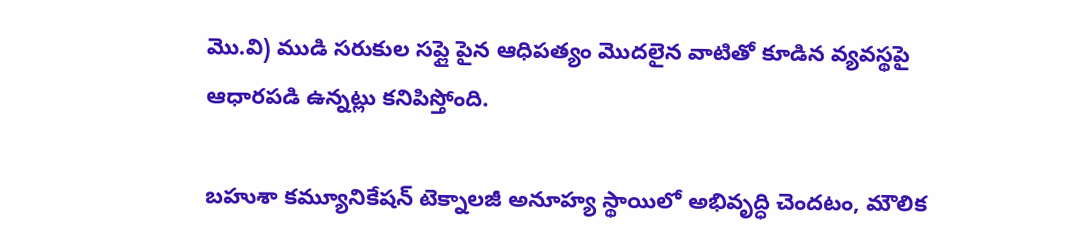మొ.వి) ముడి సరుకుల సప్లై పైన ఆధిపత్యం మొదలైన వాటితో కూడిన వ్యవస్థపై ఆధారపడి ఉన్నట్లు కనిపిస్తోంది.

బహుశా కమ్యూనికేషన్ టెక్నాలజీ అనూహ్య స్థాయిలో అభివృద్ధి చెందటం, మౌలిక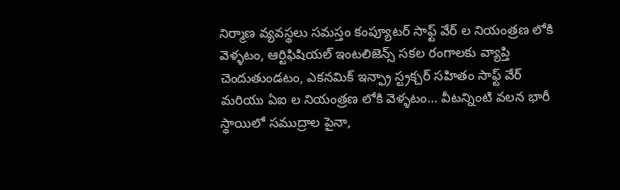నిర్మాణ వ్యవస్థలు సమస్తం కంప్యూటర్ సాఫ్ట్ వేర్ ల నియంత్రణ లోకి వెళ్ళటం, ఆర్టిఫిషియల్ ఇంటలిజెన్స్ సకల రంగాలకు వ్యాప్తి చెందుతుండటం, ఎకనమిక్ ఇన్ఫ్రా స్ట్రక్చర్ సహితం సాఫ్ట్ వేర్ మరియు ఏఐ ల నియంత్రణ లోకి వెళ్ళటం… వీటన్నింటి వలన భారీ స్థాయిలో సముద్రాల పైనా,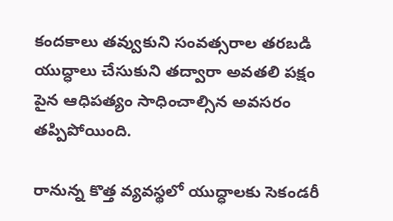కందకాలు తవ్వుకుని సంవత్సరాల తరబడి యుద్ధాలు చేసుకుని తద్వారా అవతలి పక్షం పైన ఆధిపత్యం సాధించాల్సిన అవసరం తప్పిపోయింది.

రానున్న కొత్త వ్యవస్థలో యుద్ధాలకు సెకండరీ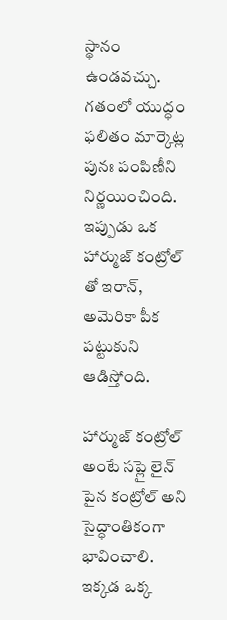స్థానం ఉండవచ్చు. గతంలో యుద్ధం ఫలితం మార్కెట్ల పునః పంపిణీని నిర్ణయించింది. ఇప్పుడు ఒక హార్ముజ్ కంట్రోల్ తో ఇరాన్, అమెరికా పీక పట్టుకుని ఆడిస్తోంది.

హార్ముజ్ కంట్రోల్ అంటే సప్లై లైన్ పైన కంట్రోల్ అని సైద్ధాంతికంగా భావించాలి. ఇక్కడ ఒక్క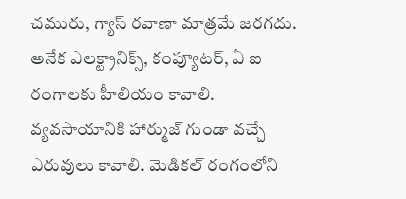చమురు, గ్యాస్ రవాణా మాత్రమే జరగదు. అనేక ఎలక్ట్రానిక్స్, కంప్యూటర్, ఏ ఐ రంగాలకు హీలియం కావాలి. వ్యవసాయానికి హార్ముజ్ గుండా వచ్చే ఎరువులు కావాలి. మెడికల్ రంగంలోని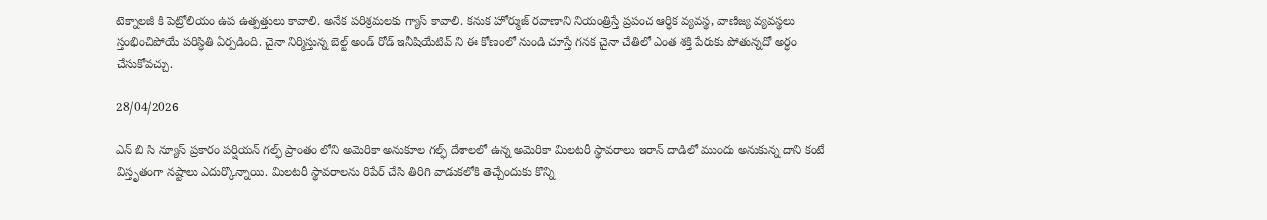టెక్నాలజీ కి పెట్రోలియం ఉప ఉత్పత్తులు కావాలి. అనేక పరిశ్రమలకు గ్యాస్ కావాలి. కనుక హోర్ముజ్ రవాణాని నియంత్రిస్తే ప్రపంచ ఆర్ధిక వ్యవస్థ, వాణిజ్య వ్యవస్థలు స్తంభించిపోయే పరిస్ధితి ఏర్పడింది. చైనా నిర్మిస్తున్న బెల్ట్ అండ్ రోడ్ ఇనీషియేటివ్ ని ఈ కోణంలో నుండి చూస్తే గనక చైనా చేతిలో ఎంత శక్తి పేరుకు పోతున్నదో అర్ధం చేసుకోవచ్చు.

28/04/2026

ఎన్ బి సి న్యూస్ ప్రకారం పర్షియన్ గల్ఫ్ ప్రాంతం లోని అమెరికా అనుకూల గల్ఫ్ దేశాలలో ఉన్న అమెరికా మిలటరీ స్థావరాలు ఇరాన్ దాడిలో ముందు అనుకున్న దాని కంటే విస్తృతంగా నష్టాలు ఎదుర్కొన్నాయి. మిలటరీ స్థావరాలను రిపేర్ చేసి తిరిగి వాడుకలోకి తెచ్చేందుకు కొన్ని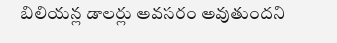బిలియన్ల డాలర్లు అవసరం అవుతుందని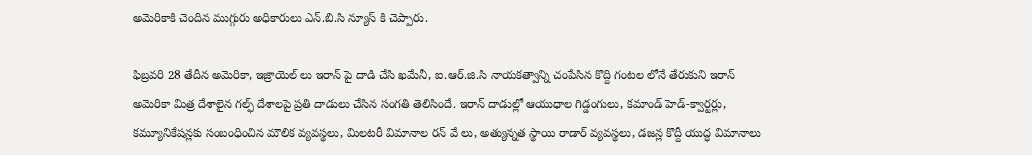అమెరికాకి చెందిన ముగ్గురు అధికారులు ఎన్.బి.సి న్యూస్ కి చెప్పారు.

ఫిబ్రవరి 28 తేదీన అమెరికా, ఇజ్రాయెల్ లు ఇరాన్ పై దాడి చేసి ఖమేనీ, ఐ.ఆర్.జి.సి నాయకత్వాన్ని చంపేసిన కొద్ది గంటల లోనే తేరుకుని ఇరాన్ అమెరికా మిత్ర దేశాలైన గల్ఫ్ దేశాలపై ప్రతి దాడులు చేసిన సంగతి తెలిసిందే. ఇరాన్ దాడుల్లో ఆయుధాల గిడ్డంగులు, కమాండ్ హెడ్-క్వార్టర్లు, కమ్యూనికేషన్లకు సంబంధించిన మౌలిక వ్యవస్థలు, మిలటరీ విమానాల రన్ వే లు, అత్యున్నత స్థాయి రాడార్ వ్యవస్థలు, డజన్ల కొద్దీ యుద్ధ విమానాలు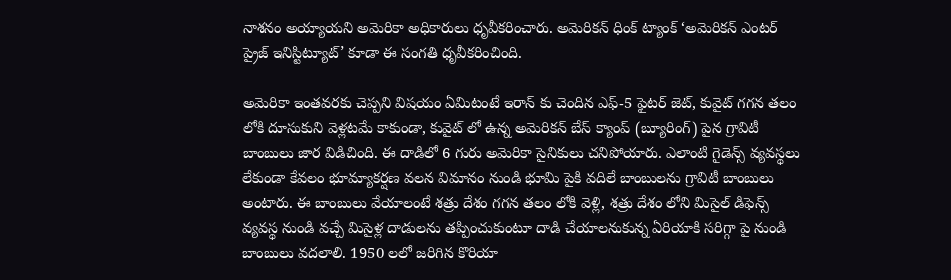నాశనం అయ్యాయని అమెరికా అధికారులు ధృవీకరించారు. అమెరికన్ ధింక్ ట్యాంక్ ‘అమెరికన్ ఎంటర్ ప్రైజ్ ఇనిస్టిట్యూట్’ కూడా ఈ సంగతి ధృవీకరించింది.

అమెరికా ఇంతవరకు చెప్పని విషయం ఏమిటంటే ఇరాన్ కు చెందిన ఎఫ్-5 ఫైటర్ జెట్, కువైట్ గగన తలం లోకి దూసుకుని వెళ్లటమే కాకుండా, కువైట్ లో ఉన్న అమెరికన్ బేస్ క్యాంప్ (బ్యూరింగ్) పైన గ్రావిటీ బాంబులు జార విడిచింది. ఈ దాడిలో 6 గురు అమెరికా సైనికులు చనిపోయారు. ఎలాంటి గైడెన్స్ వ్యవస్థలు లేకుండా కేవలం భూమ్యాకర్షణ వలన విమానం నుండి భూమి పైకి వదిలే బాంబులను గ్రావిటీ బాంబులు అంటారు. ఈ బాంబులు వేయాలంటే శత్రు దేశం గగన తలం లోకి వెళ్లి, శత్రు దేశం లోని మిసైల్ డిఫెన్స్ వ్యవస్థ నుండి వచ్చే మిసైళ్ల దాడులను తప్పించుకుంటూ దాడి చేయాలనుకున్న ఏరియాకి సరిగ్గా పై నుండి బాంబులు వదలాలి. 1950 లలో జరిగిన కొరియా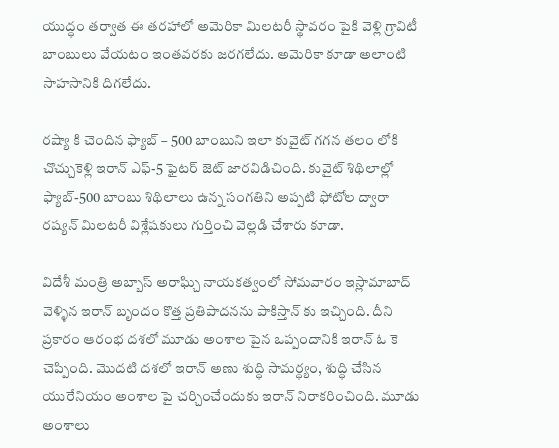యుద్ధం తర్వాత ఈ తరహాలో అమెరికా మిలటరీ స్థావరం పైకి వెళ్లి గ్రావిటీ బాంబులు వేయటం ఇంతవరకు జరగలేదు. అమెరికా కూడా అలాంటి సాహసానికి దిగలేదు.

రష్యా కి చెందిన ఫ్యాబ్ – 500 బాంబుని ఇలా కువైట్ గగన తలం లోకి చొచ్చుకెళ్లి ఇరాన్ ఎఫ్-5 ఫైటర్ జెట్ జారవిడిచింది. కువైట్ శిథిలాల్లో ఫ్యాబ్-500 బాంబు శిథిలాలు ఉన్న సంగతిని అప్పటి ఫోటోల ద్వారా రష్యన్ మిలటరీ విశ్లేషకులు గుర్తించి వెల్లడి చేశారు కూడా.

విదేశీ మంత్రి అబ్బాస్ అరాఘ్చి నాయకత్వంలో సోమవారం ఇస్లామాబాద్ వెళ్ళిన ఇరాన్ బృందం కొత్త ప్రతిపాదనను పాకిస్తాన్ కు ఇచ్చింది. దీని ప్రకారం ఆరంభ దశలో మూడు అంశాల పైన ఒప్పందానికి ఇరాన్ ఓ కె చెప్పింది. మొదటి దశలో ఇరాన్ అణు శుద్ధి సామర్ధ్యం, శుద్ధి చేసిన యురేనియం అంశాల పై చర్చించేందుకు ఇరాన్ నిరాకరించింది. మూడు అంశాలు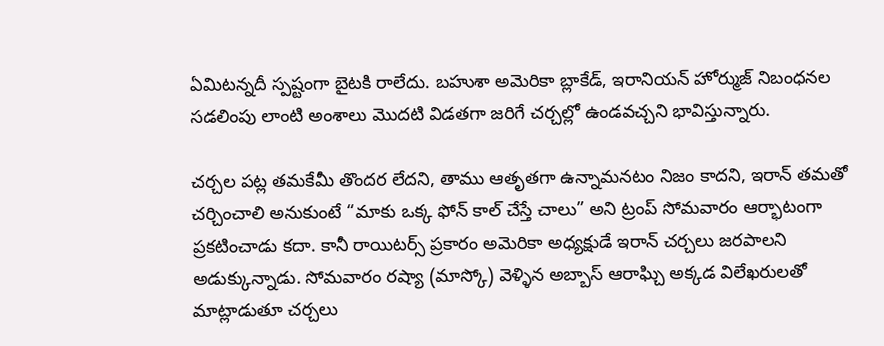ఏమిటన్నదీ స్పష్టంగా బైటకి రాలేదు. బహుశా అమెరికా బ్లాకేడ్, ఇరానియన్ హోర్ముజ్ నిబంధనల సడలింపు లాంటి అంశాలు మొదటి విడతగా జరిగే చర్చల్లో ఉండవచ్చని భావిస్తున్నారు.

చర్చల పట్ల తమకేమీ తొందర లేదని, తాము ఆతృతగా ఉన్నామనటం నిజం కాదని, ఇరాన్ తమతో చర్చించాలి అనుకుంటే “మాకు ఒక్క ఫోన్ కాల్ చేస్తే చాలు” అని ట్రంప్ సోమవారం ఆర్భాటంగా ప్రకటించాడు కదా. కానీ రాయిటర్స్ ప్రకారం అమెరికా అధ్యక్షుడే ఇరాన్ చర్చలు జరపాలని అడుక్కున్నాడు. సోమవారం రష్యా (మాస్కో) వెళ్ళిన అబ్బాస్ ఆరాఘ్చి అక్కడ విలేఖరులతో మాట్లాడుతూ చర్చలు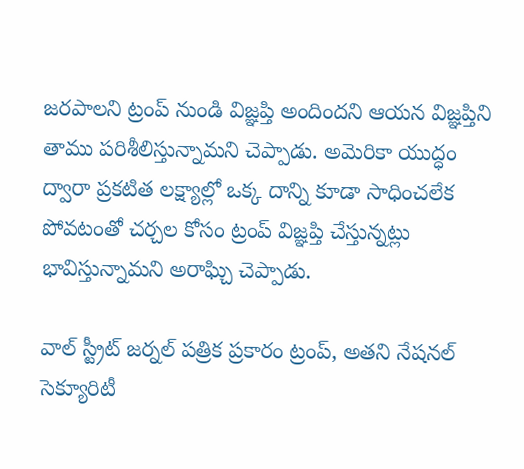జరపాలని ట్రంప్ నుండి విజ్ఞప్తి అందిందని ఆయన విజ్ఞప్తిని తాము పరిశీలిస్తున్నామని చెప్పాడు. అమెరికా యుద్ధం ద్వారా ప్రకటిత లక్ష్యాల్లో ఒక్క దాన్ని కూడా సాధించలేక పోవటంతో చర్చల కోసం ట్రంప్ విజ్ఞప్తి చేస్తున్నట్లు భావిస్తున్నామని అరాఘ్చి చెప్పాడు.

వాల్ స్ట్రీట్ జర్నల్ పత్రిక ప్రకారం ట్రంప్, అతని నేషనల్ సెక్యూరిటీ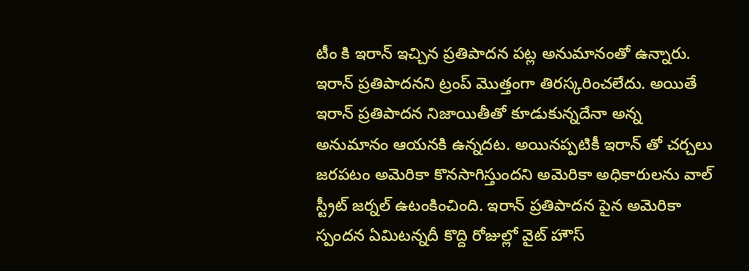టీం కి ఇరాన్ ఇచ్చిన ప్రతిపాదన పట్ల అనుమానంతో ఉన్నారు. ఇరాన్ ప్రతిపాదనని ట్రంప్ మొత్తంగా తిరస్కరించలేదు. అయితే ఇరాన్ ప్రతిపాదన నిజాయితీతో కూడుకున్నదేనా అన్న అనుమానం ఆయనకి ఉన్నదట. అయినప్పటికీ ఇరాన్ తో చర్చలు జరపటం అమెరికా కొనసాగిస్తుందని అమెరికా అధికారులను వాల్ స్ట్రీట్ జర్నల్ ఉటంకించింది. ఇరాన్ ప్రతిపాదన పైన అమెరికా స్పందన ఏమిటన్నదీ కొద్ది రోజుల్లో వైట్ హౌస్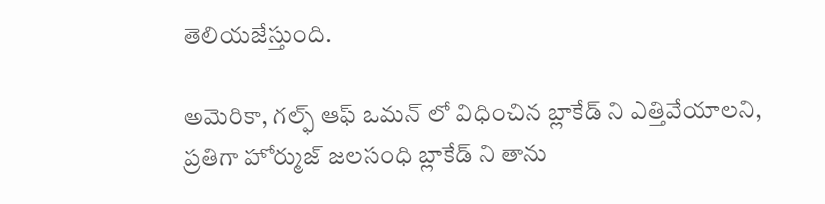తెలియజేస్తుంది.

అమెరికా, గల్ఫ్ ఆఫ్ ఒమన్ లో విధించిన బ్లాకేడ్ ని ఎత్తివేయాలని, ప్రతిగా హోర్ముజ్ జలసంధి బ్లాకేడ్ ని తాను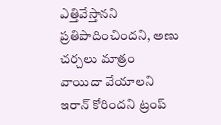ఎత్తివేస్తానని ప్రతిపాదించిందని, అణు చర్చలు మాత్రం వాయిదా వేయాలని ఇరాన్ కోరిందని ట్రంప్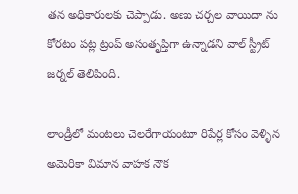తన అధికారులకు చెప్పాడు. అణు చర్చల వాయిదా ను కోరటం పట్ల ట్రంప్ అసంతృప్తిగా ఉన్నాడని వాల్ స్ట్రీట్ జర్నల్ తెలిపింది.

లాండ్రీలో మంటలు చెలరేగాయంటూ రిపేర్ల కోసం వెళ్ళిన అమెరికా విమాన వాహక నౌక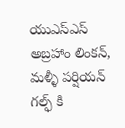యుఎస్ఎస్ అబ్రహాం లింకన్, మళ్ళీ పర్షియన్ గల్ఫ్ కి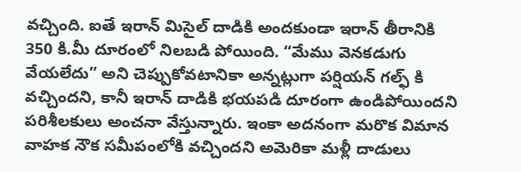వచ్చింది. ఐతే ఇరాన్ మిసైల్ దాడికి అందకుండా ఇరాన్ తీరానికి 350 కి.మీ దూరంలో నిలబడి పోయింది. “మేము వెనకడుగు వేయలేదు” అని చెప్పుకోవటానికా అన్నట్లుగా పర్షియన్ గల్ఫ్ కి వచ్చిందని, కానీ ఇరాన్ దాడికి భయపడి దూరంగా ఉండిపోయిందని పరిశీలకులు అంచనా వేస్తున్నారు. ఇంకా అదనంగా మరొక విమాన వాహక నౌక సమీపంలోకి వచ్చిందని అమెరికా మళ్లీ దాడులు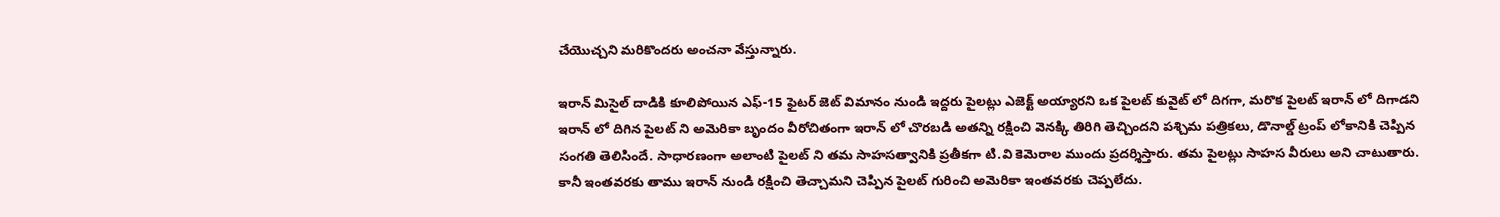చేయొచ్చని మరికొందరు అంచనా వేస్తున్నారు.

ఇరాన్ మిసైల్ దాడికి కూలిపోయిన ఎఫ్-15 ఫైటర్ జెట్ విమానం నుండి ఇద్దరు పైలట్లు ఎజెక్ట్ అయ్యారని ఒక పైలట్ కువైట్ లో దిగగా, మరొక పైలట్ ఇరాన్ లో దిగాడని ఇరాన్ లో దిగిన పైలట్ ని అమెరికా బృందం వీరోచితంగా ఇరాన్ లో చొరబడి అతన్ని రక్షించి వెనక్కి తిరిగి తెచ్చిందని పశ్చిమ పత్రికలు, డొనాల్డ్ ట్రంప్ లోకానికి చెప్పిన సంగతి తెలిసిందే. సాధారణంగా అలాంటి పైలట్ ని తమ సాహసత్వానికి ప్రతీకగా టి.వి కెమెరాల ముందు ప్రదర్శిస్తారు. తమ పైలట్లు సాహస వీరులు అని చాటుతారు. కానీ ఇంతవరకు తాము ఇరాన్ నుండి రక్షించి తెచ్చామని చెప్పిన పైలట్ గురించి అమెరికా ఇంతవరకు చెప్పలేదు.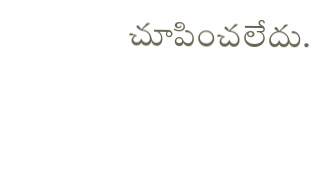చూపించలేదు.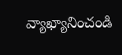వ్యాఖ్యానించండి